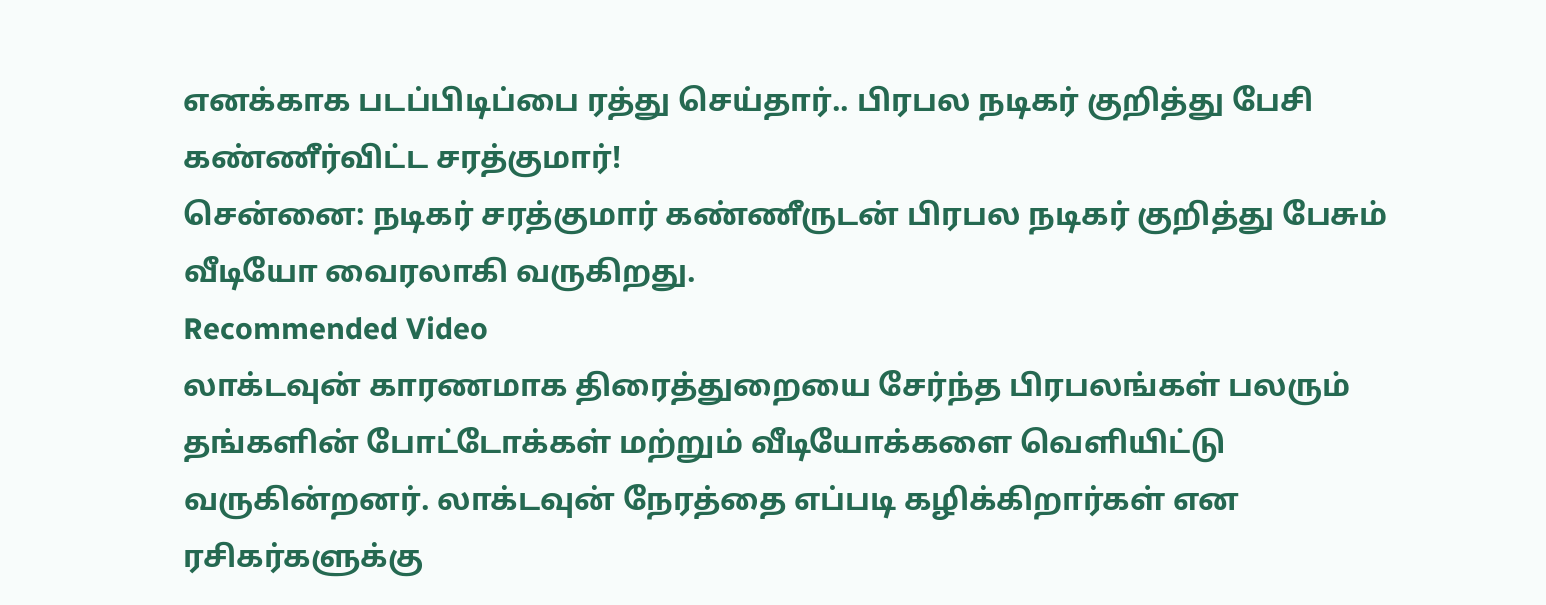எனக்காக படப்பிடிப்பை ரத்து செய்தார்.. பிரபல நடிகர் குறித்து பேசி கண்ணீர்விட்ட சரத்குமார்!
சென்னை: நடிகர் சரத்குமார் கண்ணீருடன் பிரபல நடிகர் குறித்து பேசும் வீடியோ வைரலாகி வருகிறது.
Recommended Video
லாக்டவுன் காரணமாக திரைத்துறையை சேர்ந்த பிரபலங்கள் பலரும் தங்களின் போட்டோக்கள் மற்றும் வீடியோக்களை வெளியிட்டு வருகின்றனர். லாக்டவுன் நேரத்தை எப்படி கழிக்கிறார்கள் என ரசிகர்களுக்கு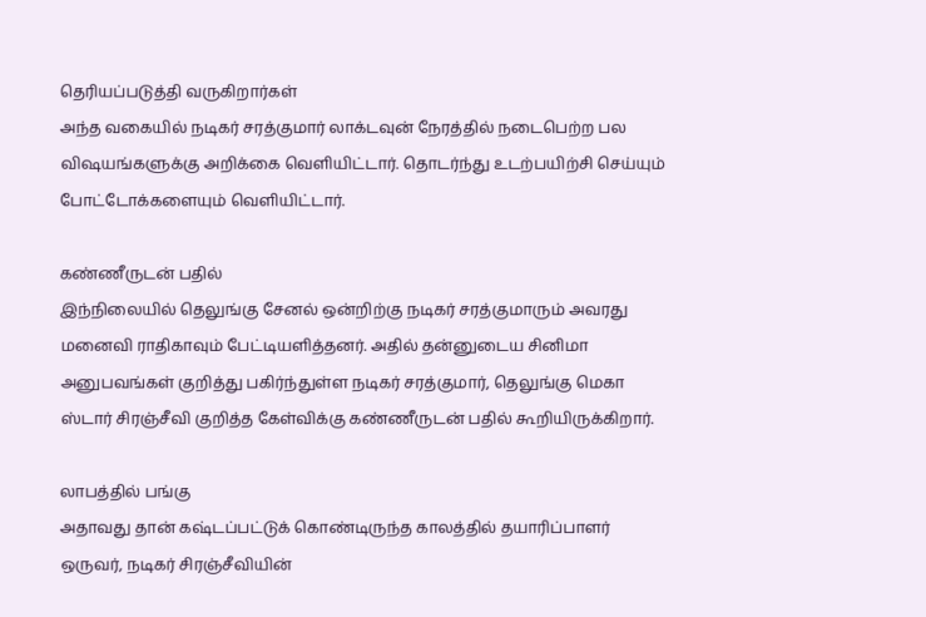தெரியப்படுத்தி வருகிறார்கள்
அந்த வகையில் நடிகர் சரத்குமார் லாக்டவுன் நேரத்தில் நடைபெற்ற பல விஷயங்களுக்கு அறிக்கை வெளியிட்டார். தொடர்ந்து உடற்பயிற்சி செய்யும் போட்டோக்களையும் வெளியிட்டார்.

கண்ணீருடன் பதில்
இந்நிலையில் தெலுங்கு சேனல் ஒன்றிற்கு நடிகர் சரத்குமாரும் அவரது மனைவி ராதிகாவும் பேட்டியளித்தனர். அதில் தன்னுடைய சினிமா அனுபவங்கள் குறித்து பகிர்ந்துள்ள நடிகர் சரத்குமார், தெலுங்கு மெகா ஸ்டார் சிரஞ்சீவி குறித்த கேள்விக்கு கண்ணீருடன் பதில் கூறியிருக்கிறார்.

லாபத்தில் பங்கு
அதாவது தான் கஷ்டப்பட்டுக் கொண்டிருந்த காலத்தில் தயாரிப்பாளர் ஒருவர், நடிகர் சிரஞ்சீவியின்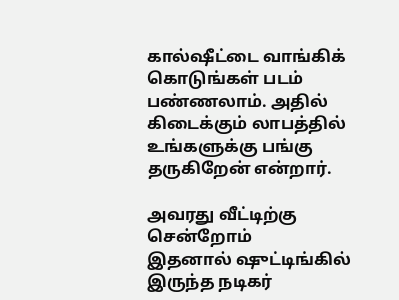கால்ஷீட்டை வாங்கிக் கொடுங்கள் படம் பண்ணலாம். அதில் கிடைக்கும் லாபத்தில் உங்களுக்கு பங்கு தருகிறேன் என்றார்.

அவரது வீட்டிற்கு சென்றோம்
இதனால் ஷுட்டிங்கில் இருந்த நடிகர்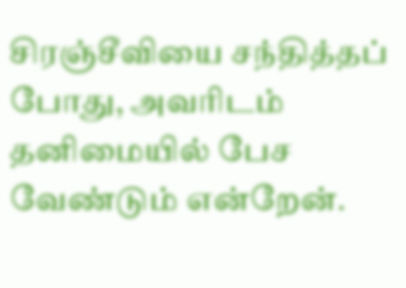சிரஞ்சீவியை சந்தித்தப் போது, அவரிடம் தனிமையில் பேச வேண்டும் என்றேன்.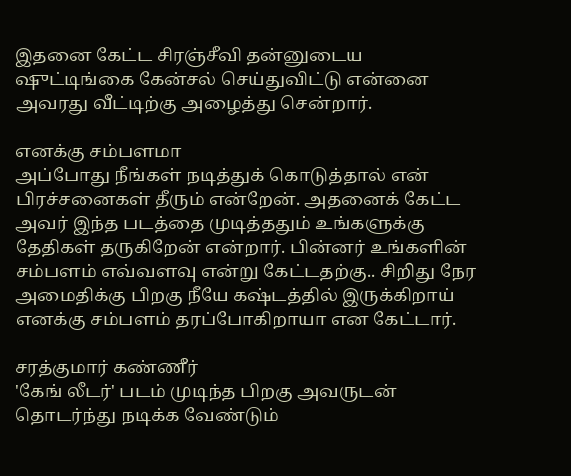இதனை கேட்ட சிரஞ்சீவி தன்னுடைய ஷுட்டிங்கை கேன்சல் செய்துவிட்டு என்னை அவரது வீட்டிற்கு அழைத்து சென்றார்.

எனக்கு சம்பளமா
அப்போது நீங்கள் நடித்துக் கொடுத்தால் என் பிரச்சனைகள் தீரும் என்றேன். அதனைக் கேட்ட அவர் இந்த படத்தை முடித்ததும் உங்களுக்கு தேதிகள் தருகிறேன் என்றார். பின்னர் உங்களின் சம்பளம் எவ்வளவு என்று கேட்டதற்கு.. சிறிது நேர அமைதிக்கு பிறகு நீயே கஷ்டத்தில் இருக்கிறாய் எனக்கு சம்பளம் தரப்போகிறாயா என கேட்டார்.

சரத்குமார் கண்ணீர்
'கேங் லீடர்' படம் முடிந்த பிறகு அவருடன் தொடர்ந்து நடிக்க வேண்டும்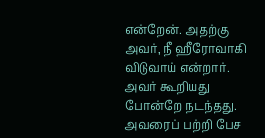என்றேன். அதற்கு அவர், நீ ஹீரோவாகி விடுவாய் என்றார். அவர் கூறியது போன்றே நடந்தது. அவரைப் பற்றி பேச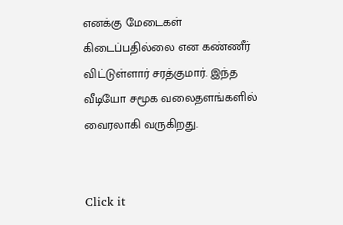எனக்கு மேடைகள் கிடைப்பதில்லை என கண்ணீர் விட்டுள்ளார் சரத்குமார். இந்த வீடியோ சமூக வலைதளங்களில் வைரலாகி வருகிறது.


Click it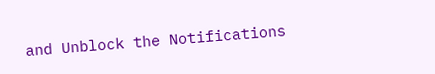and Unblock the Notifications